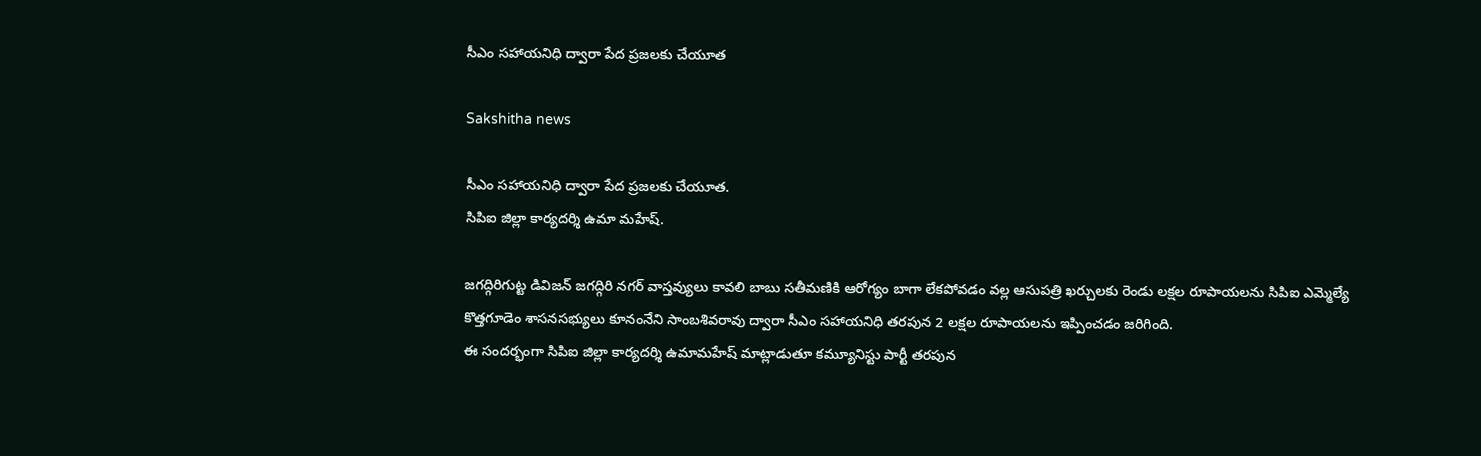సీఎం సహాయనిధి ద్వారా పేద ప్రజలకు చేయూత

Sakshitha news

సీఎం సహాయనిధి ద్వారా పేద ప్రజలకు చేయూత.
సిపిఐ జిల్లా కార్యదర్శి ఉమా మహేష్.

జగద్గిరిగుట్ట డివిజన్ జగద్గిరి నగర్ వాస్తవ్యులు కావలి బాబు సతీమణికి ఆరోగ్యం బాగా లేకపోవడం వల్ల ఆసుపత్రి ఖర్చులకు రెండు లక్షల రూపాయలను సిపిఐ ఎమ్మెల్యే కొత్తగూడెం శాసనసభ్యులు కూనంనేని సాంబశివరావు ద్వారా సీఎం సహాయనిధి తరపున 2 లక్షల రూపాయలను ఇప్పించడం జరిగింది.
ఈ సందర్భంగా సిపిఐ జిల్లా కార్యదర్శి ఉమామహేష్ మాట్లాడుతూ కమ్యూనిస్టు పార్టీ తరపున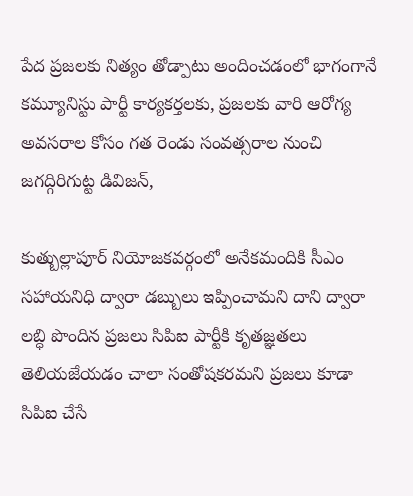పేద ప్రజలకు నిత్యం తోడ్పాటు అందించడంలో భాగంగానే కమ్యూనిస్టు పార్టీ కార్యకర్తలకు, ప్రజలకు వారి ఆరోగ్య అవసరాల కోసం గత రెండు సంవత్సరాల నుంచి జగద్గిరిగుట్ట డివిజన్,

కుత్బుల్లాపూర్ నియోజకవర్గంలో అనేకమందికి సీఎం సహాయనిధి ద్వారా డబ్బులు ఇప్పించామని దాని ద్వారా లబ్ధి పొందిన ప్రజలు సిపిఐ పార్టీకి కృతజ్ఞతలు తెలియజేయడం చాలా సంతోషకరమని ప్రజలు కూడా సిపిఐ చేసే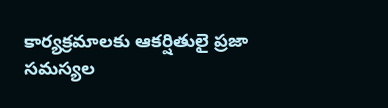కార్యక్రమాలకు ఆకర్షితులై ప్రజా సమస్యల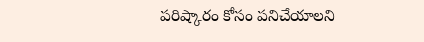పరిష్కారం కోసం పనిచేయాలని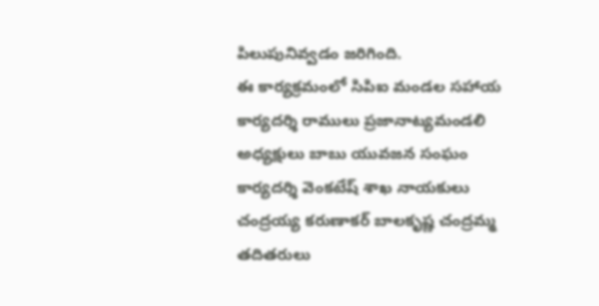పిలుపునివ్వడం జరిగింది.
ఈ కార్యక్రమంలో సిపిఐ మండల సహాయ కార్యదర్శి రాములు ప్రజానాట్యమండలి అధ్యక్షులు బాబు యువజన సంఘం కార్యదర్శి వెంకటేష్ శాఖ నాయకులు చంద్రయ్య కరుణాకర్ బాలకృష్ణ చంద్రమ్మ తదితరులు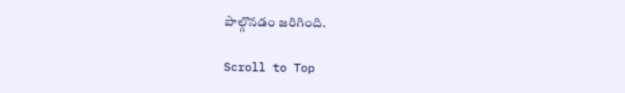పాల్గొనడం జరిగింది.

Scroll to Top